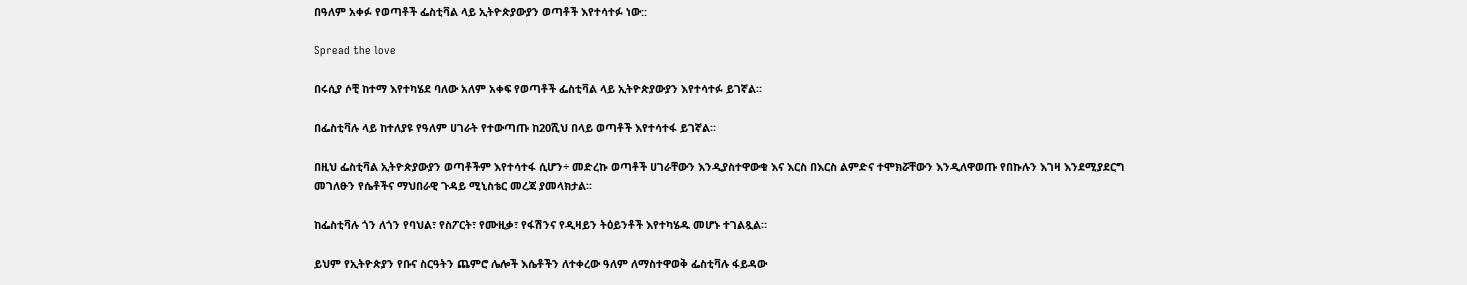በዓለም አቀፉ የወጣቶች ፌስቲቫል ላይ ኢትዮጵያውያን ወጣቶች እየተሳተፉ ነው::

Spread the love

በሩሲያ ሶቺ ከተማ እየተካሄደ ባለው አለም አቀፍ የወጣቶች ፌስቲቫል ላይ ኢትዮጵያውያን እየተሳተፉ ይገኛል።

በፌስቲቫሉ ላይ ከተለያዩ የዓለም ሀገራት የተውጣጡ ከ20ሺህ በላይ ወጣቶች እየተሳተፋ ይገኛል።

በዚህ ፌስቲቫል ኢትዮጵያውያን ወጣቶችም እየተሳተፋ ሲሆን÷ መድረኩ ወጣቶች ሀገራቸውን እንዲያስተዋውቁ እና እርስ በእርስ ልምድና ተሞክሯቸውን እንዲለዋወጡ የበኩሉን እገዛ እንደሚያደርግ መገለፁን የሴቶችና ማህበራዊ ጉዳይ ሚኒስቴር መረጃ ያመላክታል፡፡

ከፌስቲቫሉ ጎን ለጎን የባህል፣ የስፖርት፣ የሙዚቃ፣ የፋሽንና የዲዛይን ትዕይንቶች እየተካሄዱ መሆኑ ተገልጿል።

ይህም የኢትዮጵያን የቡና ስርዓትን ጨምሮ ሌሎች እሴቶችን ለተቀረው ዓለም ለማስተዋወቅ ፌስቲቫሉ ፋይዳው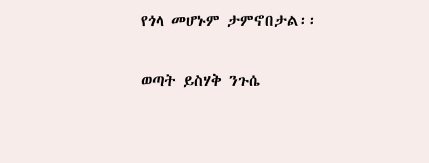የጎላ መሆኑም ታምኖበታል፡፡

ወጣት ይስሃቅ ንጉሴ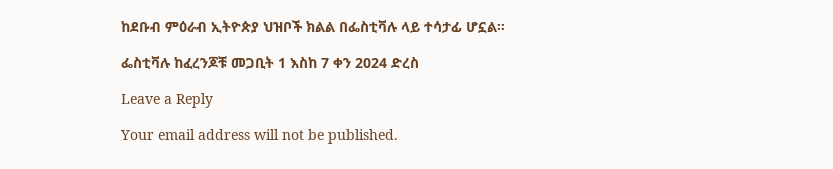ከደቡብ ምዕራብ ኢትዮጵያ ህዝቦች ክልል በፌስቲቫሉ ላይ ተሳታፊ ሆኗል።

ፌስቲቫሉ ከፈረንጆቹ መጋቢት 1 እስከ 7 ቀን 2024 ድረስ

Leave a Reply

Your email address will not be published.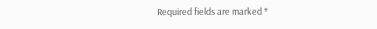Required fields are marked *